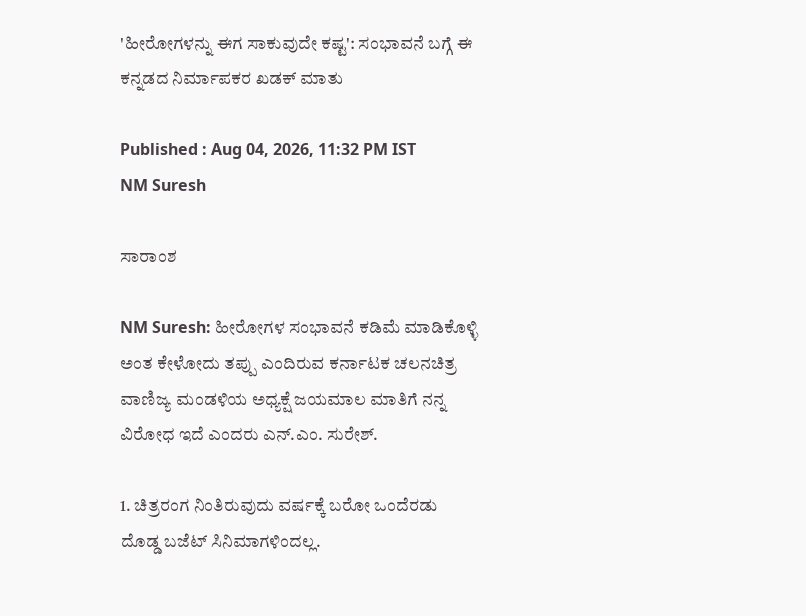'ಹೀರೋಗಳನ್ನು ಈಗ ಸಾಕುವುದೇ ಕಷ್ಟ': ಸಂಭಾವನೆ ಬಗ್ಗೆ ಈ ಕನ್ನಡದ ನಿರ್ಮಾಪಕರ ಖಡಕ್ ಮಾತು

Published : Aug 04, 2026, 11:32 PM IST
NM Suresh

ಸಾರಾಂಶ

NM Suresh: ಹೀರೋಗಳ ಸಂಭಾವನೆ ಕಡಿಮೆ ಮಾಡಿಕೊಳ್ಳಿ ಅಂತ ಕೇಳೋದು ತಪ್ಪು ಎಂದಿರುವ ಕರ್ನಾಟಕ ಚಲನಚಿತ್ರ ವಾಣಿಜ್ಯ ಮಂಡಳಿಯ ಅಧ್ಯಕ್ಷೆ ಜಯಮಾಲ ಮಾತಿಗೆ ನನ್ನ ವಿರೋಧ ಇದೆ ಎಂದರು ಎನ್‌.ಎಂ. ಸುರೇಶ್.

1. ಚಿತ್ರರಂಗ ನಿಂತಿರುವುದು ವರ್ಷಕ್ಕೆ ಬರೋ ಒಂದೆರಡು ದೊಡ್ಡ ಬಜೆಟ್ ಸಿನಿಮಾಗಳಿಂದಲ್ಲ.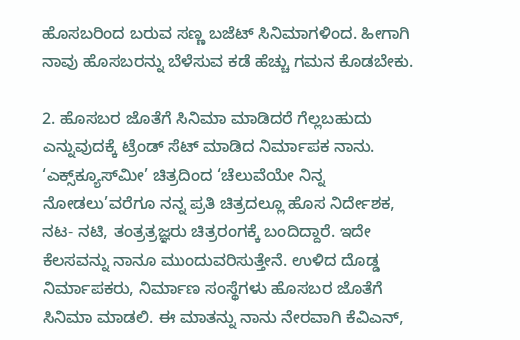ಹೊಸಬರಿಂದ ಬರುವ ಸಣ್ಣ ಬಜೆಟ್‌ ಸಿನಿಮಾಗಳಿಂದ. ಹೀಗಾಗಿ ನಾವು ಹೊಸಬರನ್ನು ಬೆಳೆಸುವ ಕಡೆ ಹೆಚ್ಚು ಗಮನ ಕೊಡಬೇಕು.

2. ಹೊಸಬರ ಜೊತೆಗೆ ಸಿನಿಮಾ ಮಾಡಿದರೆ ಗೆಲ್ಲಬಹುದು ಎನ್ನುವುದಕ್ಕೆ ಟ್ರೆಂಡ್‌ ಸೆಟ್‌ ಮಾಡಿದ ನಿರ್ಮಾಪಕ ನಾನು. ‘ಎಕ್ಸ್‌ಕ್ಯೂಸ್‌ಮೀ’ ಚಿತ್ರದಿಂದ ‘ಚೆಲುವೆಯೇ ನಿನ್ನ ನೋಡಲು’ವರೆಗೂ ನನ್ನ ಪ್ರತಿ ಚಿತ್ರದಲ್ಲೂ ಹೊಸ ನಿರ್ದೇಶಕ, ನಟ- ನಟಿ, ತಂತ್ರತ್ರಜ್ಞರು ಚಿತ್ರರಂಗಕ್ಕೆ ಬಂದಿದ್ದಾರೆ. ಇದೇ ಕೆಲಸವನ್ನು ನಾನೂ ಮುಂದುವರಿಸುತ್ತೇನೆ. ಉಳಿದ ದೊಡ್ಡ ನಿರ್ಮಾಪಕರು, ನಿರ್ಮಾಣ ಸಂಸ್ಥೆಗಳು ಹೊಸಬರ ಜೊತೆಗೆ ಸಿನಿಮಾ ಮಾಡಲಿ. ಈ ಮಾತನ್ನು ನಾನು ನೇರವಾಗಿ ಕೆವಿಎನ್‌,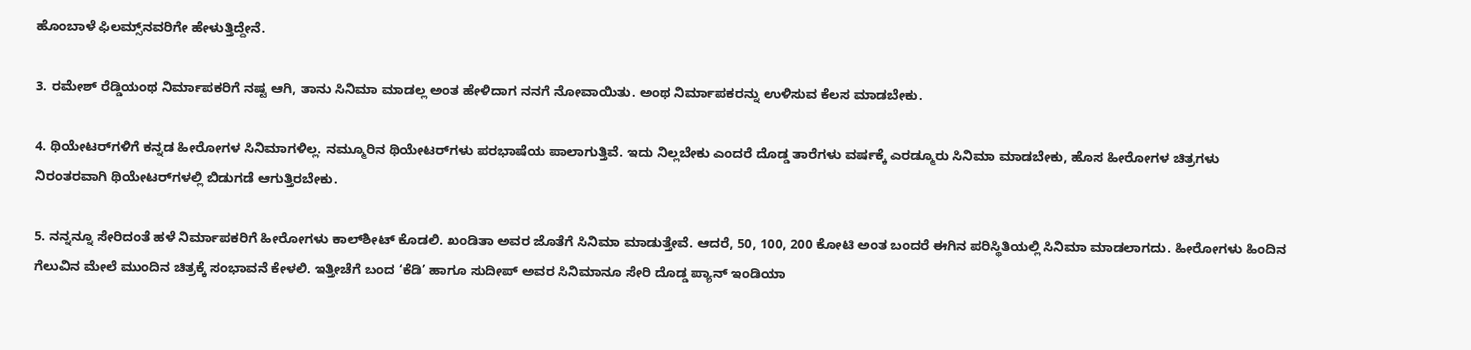ಹೊಂಬಾಳೆ ಫಿಲಮ್ಸ್‌ನವರಿಗೇ ಹೇಳುತ್ತಿದ್ದೇನೆ.

3. ರಮೇಶ್ ರೆಡ್ಡಿಯಂಥ ನಿರ್ಮಾಪಕರಿಗೆ ನಷ್ಟ ಆಗಿ, ತಾನು ಸಿನಿಮಾ ಮಾಡಲ್ಲ ಅಂತ ಹೇಳಿದಾಗ ನನಗೆ ನೋವಾಯಿತು. ಅಂಥ ನಿರ್ಮಾಪಕರನ್ನು ಉಳಿಸುವ ಕೆಲಸ ಮಾಡಬೇಕು.

4. ಥಿಯೇಟರ್‌ಗಳಿಗೆ ಕನ್ನಡ ಹೀರೋಗಳ ಸಿನಿಮಾಗಳಿಲ್ಲ. ನಮ್ಮೂರಿನ ಥಿಯೇಟರ್‌ಗಳು ಪರಭಾಷೆಯ ಪಾಲಾಗುತ್ತಿವೆ. ಇದು ನಿಲ್ಲಬೇಕು ಎಂದರೆ ದೊಡ್ಡ ತಾರೆಗಳು ವರ್ಷಕ್ಕೆ ಎರಡ್ಮೂರು ಸಿನಿಮಾ ಮಾಡಬೇಕು, ಹೊಸ ಹೀರೋಗಳ ಚಿತ್ರಗಳು ನಿರಂತರವಾಗಿ ಥಿಯೇಟರ್‌ಗಳಲ್ಲಿ ಬಿಡುಗಡೆ ಆಗುತ್ತಿರಬೇಕು.

5. ನನ್ನನ್ನೂ ಸೇರಿದಂತೆ ಹಳೆ ನಿರ್ಮಾಪಕರಿಗೆ ಹೀರೋಗಳು ಕಾಲ್‌ಶೀಟ್‌ ಕೊಡಲಿ. ಖಂಡಿತಾ ಅವರ ಜೊತೆಗೆ ಸಿನಿಮಾ ಮಾಡುತ್ತೇವೆ. ಆದರೆ, 50, 100, 200 ಕೋಟಿ ಅಂತ ಬಂದರೆ ಈಗಿನ ಪರಿಸ್ಥಿತಿಯಲ್ಲಿ ಸಿನಿಮಾ ಮಾಡಲಾಗದು. ಹೀರೋಗಳು ಹಿಂದಿನ ಗೆಲುವಿನ ಮೇಲೆ ಮುಂದಿನ ಚಿತ್ರಕ್ಕೆ ಸಂಭಾವನೆ ಕೇಳಲಿ. ಇತ್ತೀಚೆಗೆ ಬಂದ ‘ಕೆಡಿ’ ಹಾಗೂ ಸುದೀಪ್‌ ಅವರ ಸಿನಿಮಾನೂ ಸೇರಿ ದೊಡ್ಡ ಪ್ಯಾನ್‌ ಇಂಡಿಯಾ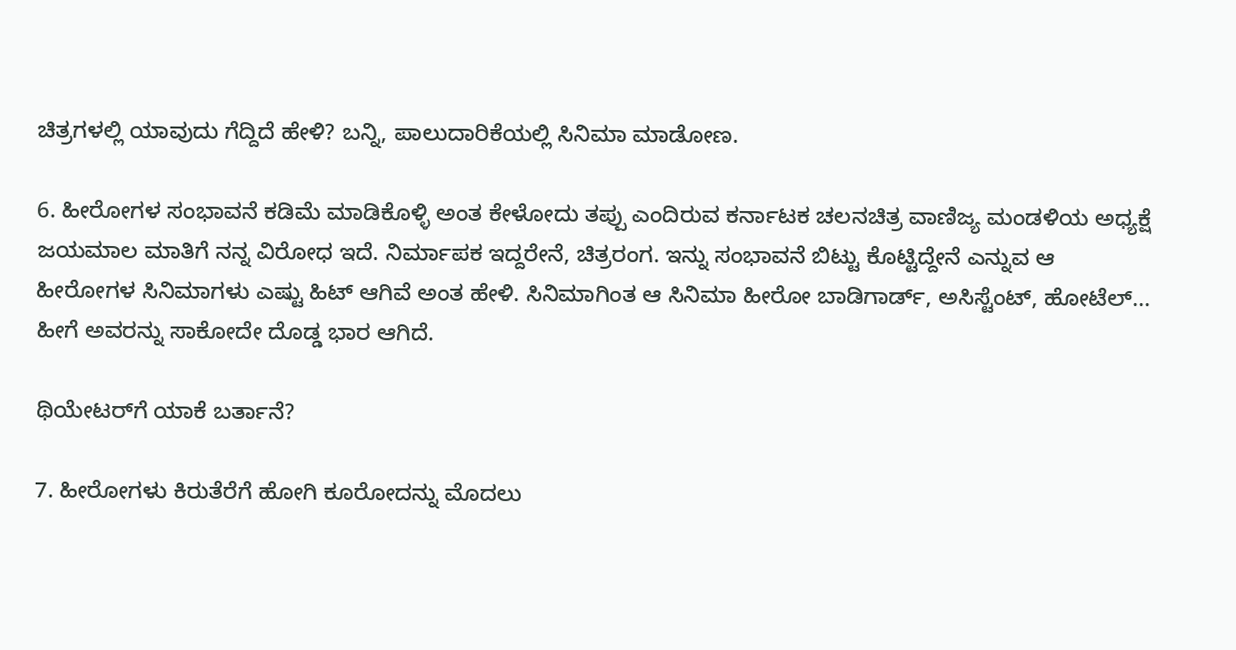ಚಿತ್ರಗಳಲ್ಲಿ ಯಾವುದು ಗೆದ್ದಿದೆ ಹೇಳಿ? ಬನ್ನಿ, ಪಾಲುದಾರಿಕೆಯಲ್ಲಿ ಸಿನಿಮಾ ಮಾಡೋಣ.

6. ಹೀರೋಗಳ ಸಂಭಾವನೆ ಕಡಿಮೆ ಮಾಡಿಕೊಳ್ಳಿ ಅಂತ ಕೇಳೋದು ತಪ್ಪು ಎಂದಿರುವ ಕರ್ನಾಟಕ ಚಲನಚಿತ್ರ ವಾಣಿಜ್ಯ ಮಂಡಳಿಯ ಅಧ್ಯಕ್ಷೆ ಜಯಮಾಲ ಮಾತಿಗೆ ನನ್ನ ವಿರೋಧ ಇದೆ. ನಿರ್ಮಾಪಕ ಇದ್ದರೇನೆ, ಚಿತ್ರರಂಗ. ಇನ್ನು ಸಂಭಾವನೆ ಬಿಟ್ಟು ಕೊಟ್ಟಿದ್ದೇನೆ ಎನ್ನುವ ಆ ಹೀರೋಗಳ ಸಿನಿಮಾಗಳು ಎಷ್ಟು ಹಿಟ್‌ ಆಗಿವೆ ಅಂತ ಹೇಳಿ. ಸಿನಿಮಾಗಿಂತ ಆ ಸಿನಿಮಾ ಹೀರೋ ಬಾಡಿಗಾರ್ಡ್‌, ಅಸಿಸ್ಟೆಂಟ್‌, ಹೋಟೆಲ್‌... ಹೀಗೆ ಅವರನ್ನು ಸಾಕೋದೇ ದೊಡ್ಡ ಭಾರ ಆಗಿದೆ.

ಥಿಯೇಟರ್‌ಗೆ ಯಾಕೆ ಬರ್ತಾನೆ?

7. ಹೀರೋಗಳು ಕಿರುತೆರೆಗೆ ಹೋಗಿ ಕೂರೋದನ್ನು ಮೊದಲು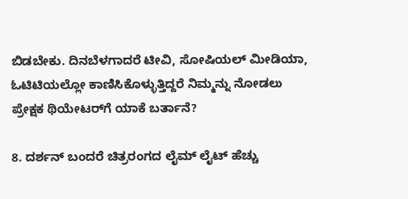ಬಿಡಬೇಕು. ದಿನಬೆಳಗಾದರೆ ಟೀವಿ, ಸೋಷಿಯಲ್ ಮೀಡಿಯಾ, ಓಟಿಟಿಯಲ್ಲೋ ಕಾಣಿಸಿಕೊಳ್ಳುತ್ತಿದ್ದರೆ ನಿಮ್ಮನ್ನು ನೋಡಲು ಪ್ರೇಕ್ಷಕ ಥಿಯೇಟರ್‌ಗೆ ಯಾಕೆ ಬರ್ತಾನೆ?

8. ದರ್ಶನ್‌ ಬಂದರೆ ಚಿತ್ರರಂಗದ ಲೈಮ್ ಲೈಟ್‌ ಹೆಚ್ಚು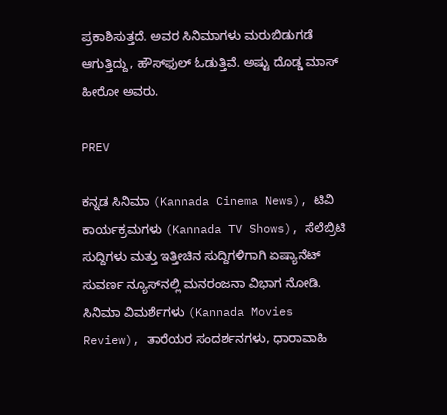ಪ್ರಕಾಶಿಸುತ್ತದೆ. ಅವರ ಸಿನಿಮಾಗಳು ಮರುಬಿಡುಗಡೆ ಆಗುತ್ತಿದ್ದು, ಹೌಸ್‌ಫುಲ್‌ ಓಡುತ್ತಿವೆ. ಅಷ್ಟು ದೊಡ್ಡ ಮಾಸ್‌ ಹೀರೋ ಅವರು.

PREV

ಕನ್ನಡ ಸಿನಿಮಾ (Kannada Cinema News), ಟಿವಿ ಕಾರ್ಯಕ್ರಮಗಳು (Kannada TV Shows), ಸೆಲೆಬ್ರಿಟಿ ಸುದ್ದಿಗಳು ಮತ್ತು ಇತ್ತೀಚಿನ ಸುದ್ದಿಗಳಿಗಾಗಿ ಏಷ್ಯಾನೆಟ್ ಸುವರ್ಣ ನ್ಯೂಸ್‌ನಲ್ಲಿ ಮನರಂಜನಾ ವಿಭಾಗ ನೋಡಿ. ಸಿನಿಮಾ ವಿಮರ್ಶೆಗಳು (Kannada Movies Review), ತಾರೆಯರ ಸಂದರ್ಶನಗಳು, ಧಾರಾವಾಹಿ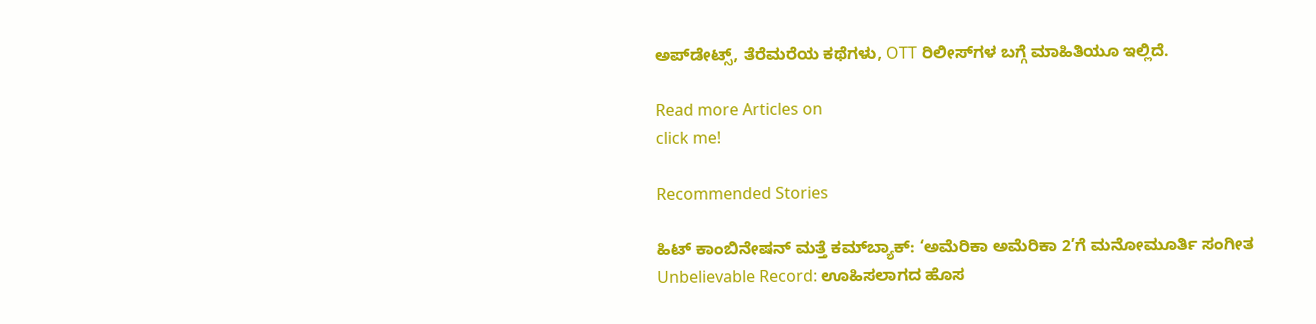ಅಪ್‌ಡೇಟ್ಸ್‌, ತೆರೆಮರೆಯ ಕಥೆಗಳು, OTT ರಿಲೀಸ್‌ಗಳ ಬಗ್ಗೆ ಮಾಹಿತಿಯೂ ಇಲ್ಲಿದೆ.

Read more Articles on
click me!

Recommended Stories

ಹಿಟ್ ಕಾಂಬಿನೇಷನ್ ಮತ್ತೆ ಕಮ್‌ಬ್ಯಾಕ್: ‘ಅಮೆರಿಕಾ ಅಮೆರಿಕಾ 2’ಗೆ ಮನೋಮೂರ್ತಿ ಸಂಗೀತ
Unbelievable Record: ಊಹಿಸಲಾಗದ ಹೊಸ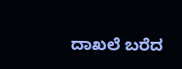ದಾಖಲೆ ಬರೆದ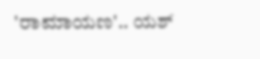'ರಾಮಾಯಣ'.. ಯಶ್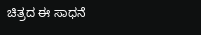ಚಿತ್ರದ ಈ ಸಾಧನೆ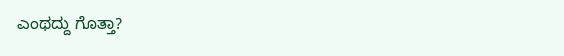ಎಂಥದ್ದು ಗೊತ್ತಾ?